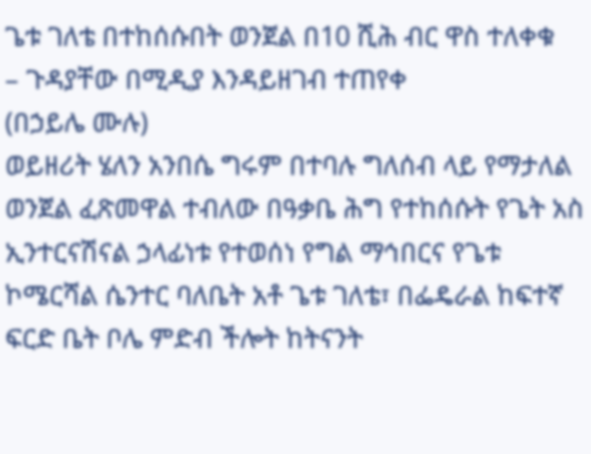ጌቱ ገለቴ በተከሰሱበት ወንጀል በ10 ሺሕ ብር ዋስ ተለቀቁ
– ጉዳያቸው በሚዲያ እንዳይዘገብ ተጠየቀ
(በኃይሌ ሙሉ)
ወይዘሪት ሄለን አንበሴ ግሩም በተባሉ ግለሰብ ላይ የማታለል ወንጀል ፈጽመዋል ተብለው በዓቃቤ ሕግ የተከሰሱት የጌት አስ ኢንተርናሽናል ኃላፊነቱ የተወሰነ የግል ማኅበርና የጌቱ ኮሜርሻል ሴንተር ባለቤት አቶ ጌቱ ገለቴ፣ በፌዴራል ከፍተኛ ፍርድ ቤት ቦሌ ምድብ ችሎት ከትናንት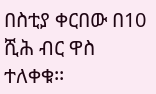በስቲያ ቀርበው በ10 ሺሕ ብር ዋስ ተለቀቁ፡፡